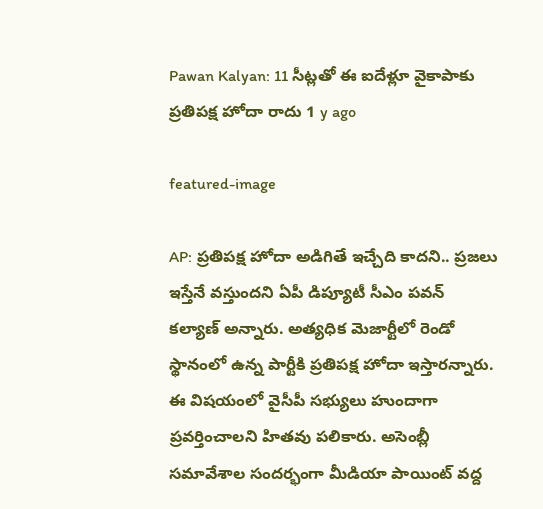Pawan Kalyan: 11 సీట్లతో ఈ ఐదేళ్లూ వైకాపాకు ప్రతిపక్ష హోదా రాదు 1 y ago

featured-image

AP: ప్రతిపక్ష హోదా అడిగితే ఇచ్చేది కాదని.. ప్రజలు ఇస్తేనే వస్తుందని ఏపీ డిప్యూటీ సీఎం పవన్ కల్యాణ్ అన్నారు. అత్యధిక మెజార్టీలో రెండో స్థానంలో ఉన్న పార్టీకి ప్రతిపక్ష హోదా ఇస్తారన్నారు. ఈ విషయంలో వైసీపీ సభ్యులు హుందాగా ప్రవర్తించాలని హితవు పలికారు. అసెంబ్లీ సమావేశాల సందర్భంగా మీడియా పాయింట్ వద్ద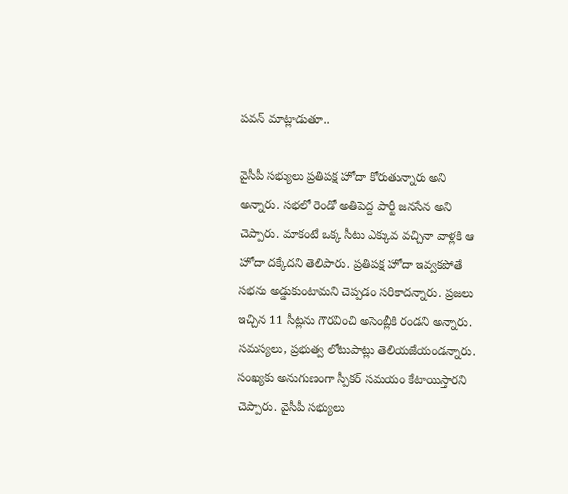పవన్ మాట్లాడుతూ..

వైసీపీ సభ్యులు ప్రతిపక్ష హోదా కోరుతున్నారు అని అన్నారు. సభలో రెండో అతిపెద్ద పార్టీ జనసేన అని చెప్పారు. మాకంటే ఒక్క సీటు ఎక్కువ వచ్చినా వాళ్లకి ఆ హోదా దక్కేదని తెలిపారు. ప్రతిపక్ష హోదా ఇవ్వకపోతే సభను అడ్డుకుంటామని చెప్పడం సరికాదన్నారు. ప్రజలు ఇచ్చిన 11 సీట్లను గౌరవించి అసెంబ్లీకి రండని అన్నారు. సమస్యలు, ప్రభుత్వ లోటుపాట్లు తెలియజేయండన్నారు. సంఖ్యకు అనుగుణంగా స్పీకర్ సమయం కేటాయిస్తారని చెప్పారు. వైసీపీ సభ్యులు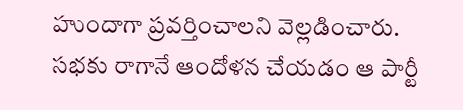హుందాగా ప్రవర్తించాలని వెల్లడించారు. సభకు రాగానే ఆందోళన చేయడం ఆ పార్టీ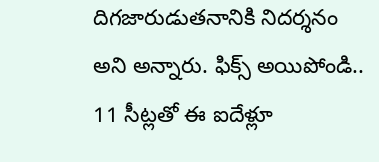దిగజారుడుతనానికి నిదర్శనం అని అన్నారు. ఫిక్స్ అయిపోండి.. 11 సీట్లతో ఈ ఐదేళ్లూ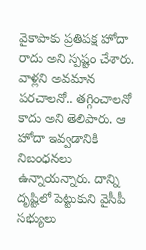వైకాపాకు ప్రతిపక్ష హోదా రాదు అని స్పష్టం చేశారు. వాళ్లని అవమాన పరచాలనో.. తగ్గించాలనో కాదు అని తెలిపారు. ఆ హోదా ఇవ్వడానికి నిబంధనలు ఉన్నాయన్నారు. దాన్ని దృష్టిలో పెట్టుకుని వైసీపీ సభ్యులు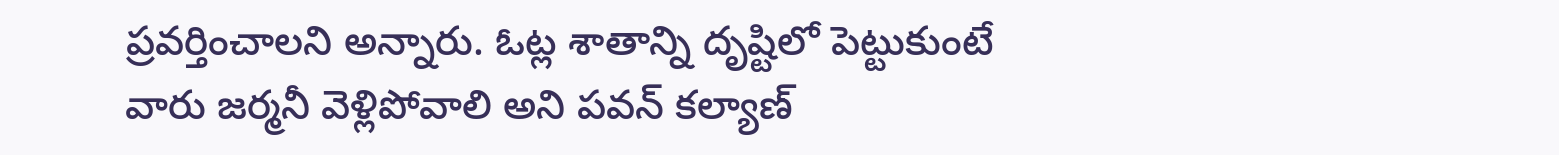ప్రవర్తించాలని అన్నారు. ఓట్ల శాతాన్ని దృష్టిలో పెట్టుకుంటే వారు జర్మనీ వెళ్లిపోవాలి అని పవన్ కల్యాణ్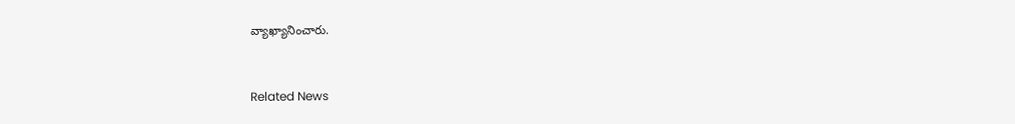వ్యాఖ్యానించారు.


Related News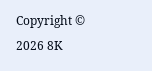Copyright © 2026 8K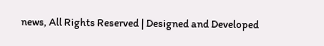news, All Rights Reserved | Designed and Developed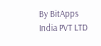By BitApps India PVT LTD